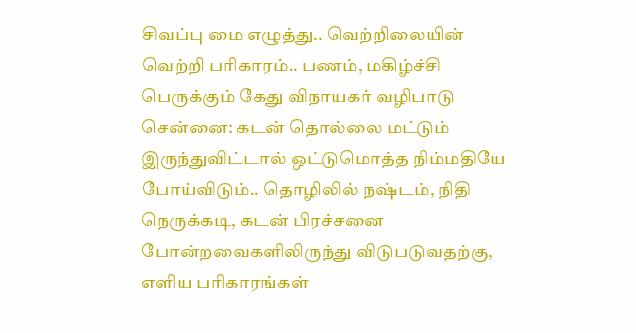சிவப்பு மை எழுத்து.. வெற்றிலையின் வெற்றி பரிகாரம்.. பணம், மகிழ்ச்சி பெருக்கும் கேது விநாயகர் வழிபாடு
சென்னை: கடன் தொல்லை மட்டும் இருந்துவிட்டால் ஒட்டுமொத்த நிம்மதியே போய்விடும்.. தொழிலில் நஷ்டம், நிதி நெருக்கடி, கடன் பிரச்சனை போன்றவைகளிலிருந்து விடுபடுவதற்கு, எளிய பரிகாரங்கள்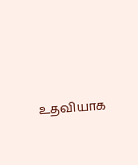உதவியாக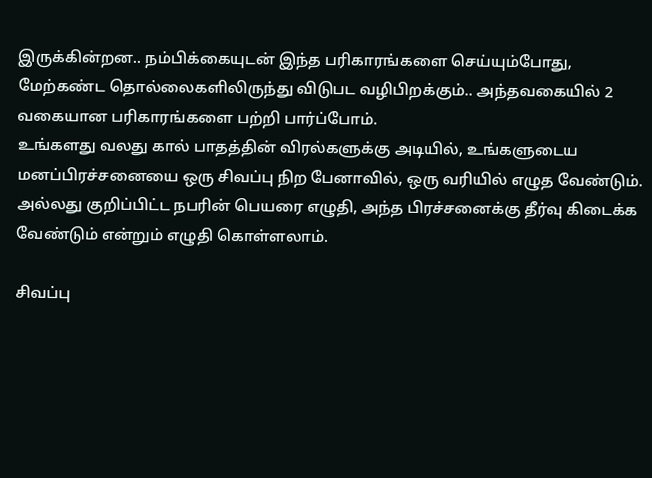இருக்கின்றன.. நம்பிக்கையுடன் இந்த பரிகாரங்களை செய்யும்போது, மேற்கண்ட தொல்லைகளிலிருந்து விடுபட வழிபிறக்கும்.. அந்தவகையில் 2 வகையான பரிகாரங்களை பற்றி பார்ப்போம்.
உங்களது வலது கால் பாதத்தின் விரல்களுக்கு அடியில், உங்களுடைய மனப்பிரச்சனையை ஒரு சிவப்பு நிற பேனாவில், ஒரு வரியில் எழுத வேண்டும். அல்லது குறிப்பிட்ட நபரின் பெயரை எழுதி, அந்த பிரச்சனைக்கு தீர்வு கிடைக்க வேண்டும் என்றும் எழுதி கொள்ளலாம்.

சிவப்பு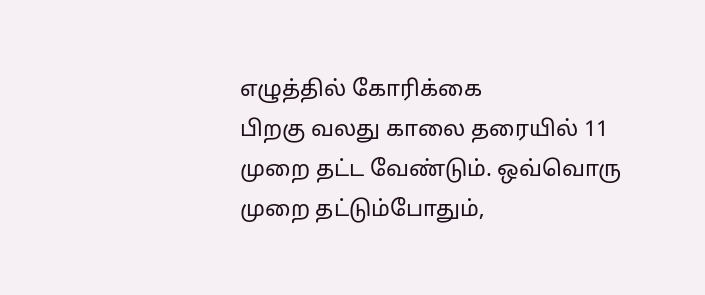எழுத்தில் கோரிக்கை
பிறகு வலது காலை தரையில் 11 முறை தட்ட வேண்டும். ஒவ்வொரு முறை தட்டும்போதும்,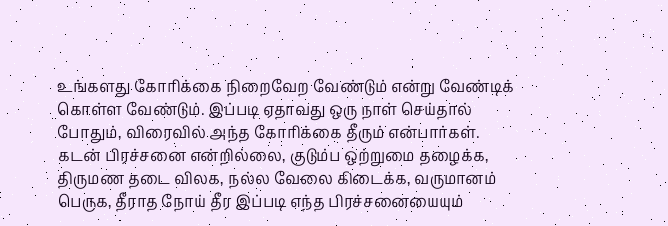உங்களது கோரிக்கை நிறைவேற வேண்டும் என்று வேண்டிக் கொள்ள வேண்டும். இப்படி ஏதாவது ஒரு நாள் செய்தால் போதும், விரைவில் அந்த கோரிக்கை தீரும் என்பார்கள்.
கடன் பிரச்சனை என்றில்லை, குடும்ப ஒற்றுமை தழைக்க, திருமண தடை விலக, நல்ல வேலை கிடைக்க, வருமானம் பெருக, தீராத நோய் தீர இப்படி எந்த பிரச்சனையையும்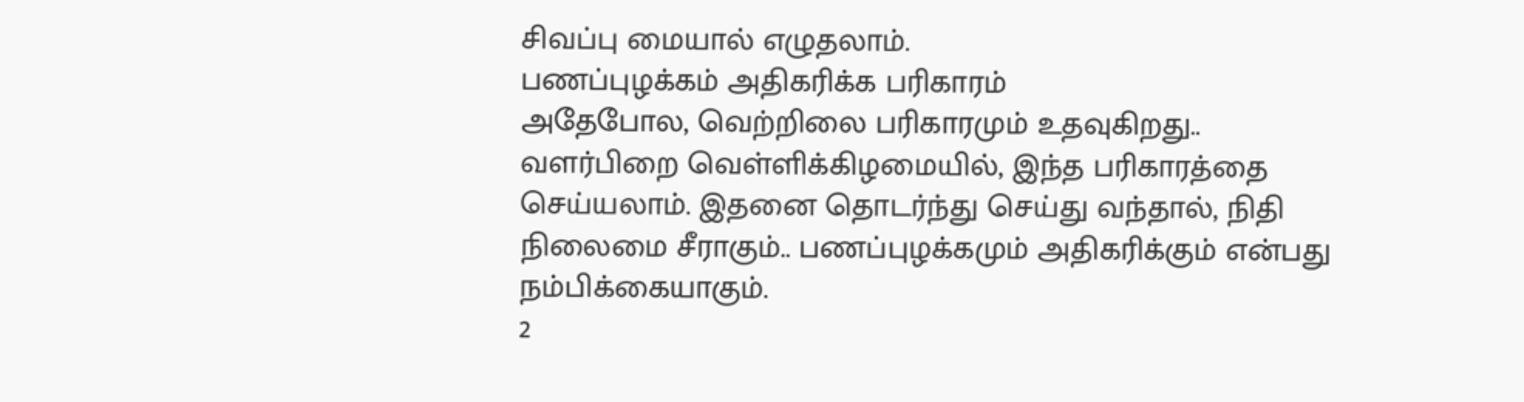சிவப்பு மையால் எழுதலாம்.
பணப்புழக்கம் அதிகரிக்க பரிகாரம்
அதேபோல, வெற்றிலை பரிகாரமும் உதவுகிறது.. வளர்பிறை வெள்ளிக்கிழமையில், இந்த பரிகாரத்தை செய்யலாம். இதனை தொடர்ந்து செய்து வந்தால், நிதி நிலைமை சீராகும்.. பணப்புழக்கமும் அதிகரிக்கும் என்பது நம்பிக்கையாகும்.
2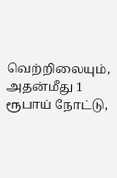வெற்றிலையும், அதன்மீது 1 ரூபாய் நோட்டு,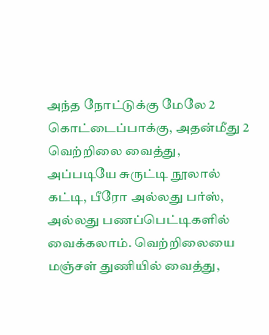அந்த நோட்டுக்கு மேலே 2 கொட்டைப்பாக்கு, அதன்மீது 2 வெற்றிலை வைத்து, அப்படியே சுருட்டி நூலால் கட்டி, பீரோ அல்லது பர்ஸ், அல்லது பணப்பெட்டிகளில் வைக்கலாம். வெற்றிலையை மஞ்சள் துணியில் வைத்து,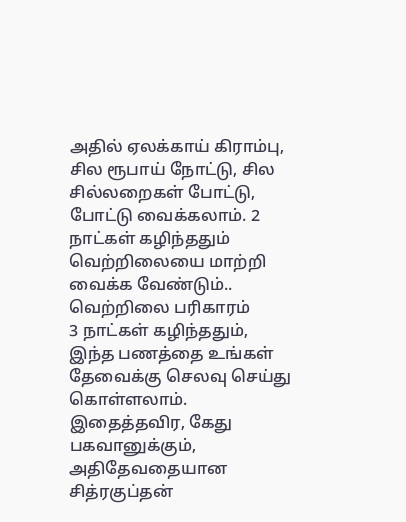அதில் ஏலக்காய் கிராம்பு, சில ரூபாய் நோட்டு, சில சில்லறைகள் போட்டு, போட்டு வைக்கலாம். 2 நாட்கள் கழிந்ததும் வெற்றிலையை மாற்றி வைக்க வேண்டும்..
வெற்றிலை பரிகாரம்
3 நாட்கள் கழிந்ததும், இந்த பணத்தை உங்கள் தேவைக்கு செலவு செய்து கொள்ளலாம். இதைத்தவிர, கேது பகவானுக்கும், அதிதேவதையான சித்ரகுப்தன்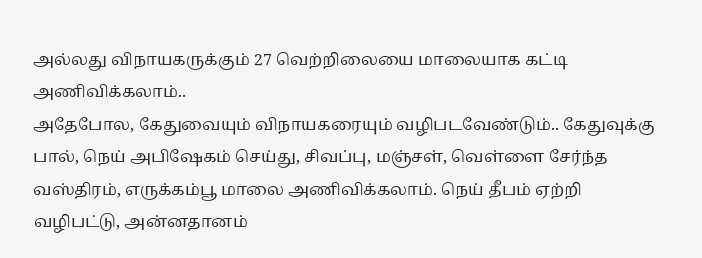அல்லது விநாயகருக்கும் 27 வெற்றிலையை மாலையாக கட்டி அணிவிக்கலாம்..
அதேபோல, கேதுவையும் விநாயகரையும் வழிபடவேண்டும்.. கேதுவுக்கு பால், நெய் அபிஷேகம் செய்து, சிவப்பு, மஞ்சள், வெள்ளை சேர்ந்த வஸ்திரம், எருக்கம்பூ மாலை அணிவிக்கலாம். நெய் தீபம் ஏற்றி வழிபட்டு, அன்னதானம்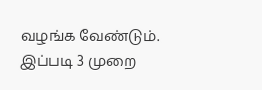வழங்க வேண்டும். இப்படி 3 முறை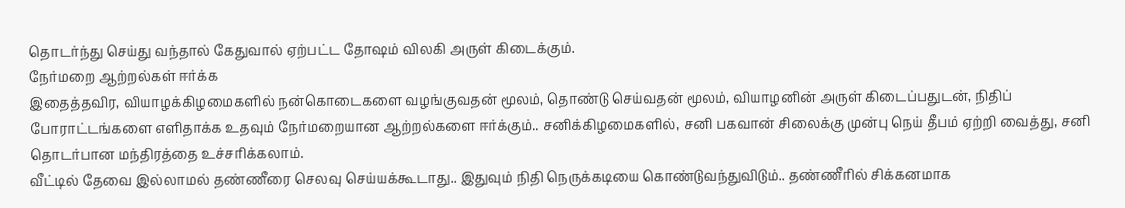தொடர்ந்து செய்து வந்தால் கேதுவால் ஏற்பட்ட தோஷம் விலகி அருள் கிடைக்கும்.
நேர்மறை ஆற்றல்கள் ஈர்க்க
இதைத்தவிர, வியாழக்கிழமைகளில் நன்கொடைகளை வழங்குவதன் மூலம், தொண்டு செய்வதன் மூலம், வியாழனின் அருள் கிடைப்பதுடன், நிதிப் போராட்டங்களை எளிதாக்க உதவும் நேர்மறையான ஆற்றல்களை ஈர்க்கும்.. சனிக்கிழமைகளில், சனி பகவான் சிலைக்கு முன்பு நெய் தீபம் ஏற்றி வைத்து, சனி தொடர்பான மந்திரத்தை உச்சரிக்கலாம்.
வீட்டில் தேவை இல்லாமல் தண்ணீரை செலவு செய்யக்கூடாது.. இதுவும் நிதி நெருக்கடியை கொண்டுவந்துவிடும்.. தண்ணீரில் சிக்கனமாக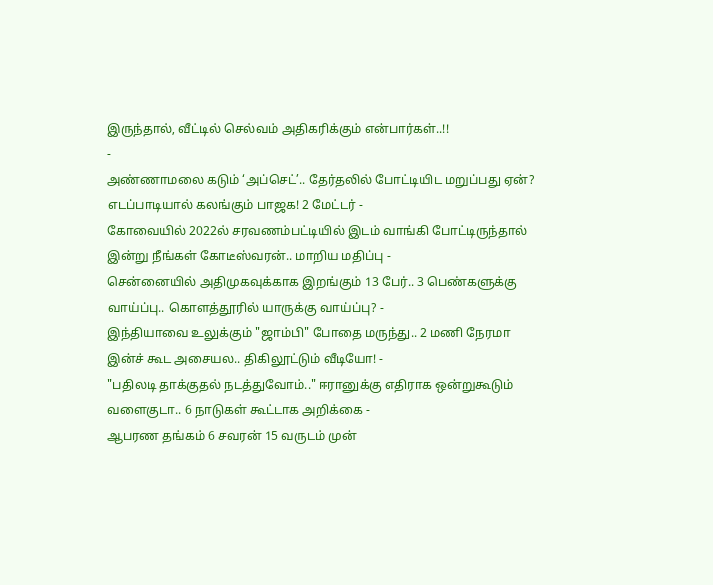இருந்தால், வீட்டில் செல்வம் அதிகரிக்கும் என்பார்கள்..!!
-
அண்ணாமலை கடும் ‘அப்செட்’.. தேர்தலில் போட்டியிட மறுப்பது ஏன்? எடப்பாடியால் கலங்கும் பாஜக! 2 மேட்டர் -
கோவையில் 2022ல் சரவணம்பட்டியில் இடம் வாங்கி போட்டிருந்தால் இன்று நீங்கள் கோடீஸ்வரன்.. மாறிய மதிப்பு -
சென்னையில் அதிமுகவுக்காக இறங்கும் 13 பேர்.. 3 பெண்களுக்கு வாய்ப்பு.. கொளத்தூரில் யாருக்கு வாய்ப்பு? -
இந்தியாவை உலுக்கும் "ஜாம்பி" போதை மருந்து.. 2 மணி நேரமா இன்ச் கூட அசையல.. திகிலூட்டும் வீடியோ! -
"பதிலடி தாக்குதல் நடத்துவோம்.." ஈரானுக்கு எதிராக ஒன்றுகூடும் வளைகுடா.. 6 நாடுகள் கூட்டாக அறிக்கை -
ஆபரண தங்கம் 6 சவரன் 15 வருடம் முன்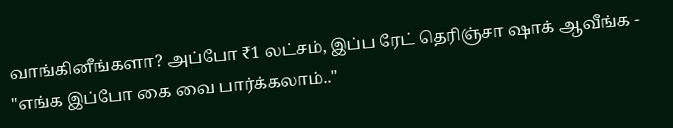வாங்கினீங்களா? அப்போ ₹1 லட்சம், இப்ப ரேட் தெரிஞ்சா ஷாக் ஆவீங்க -
"எங்க இப்போ கை வை பார்க்கலாம்.."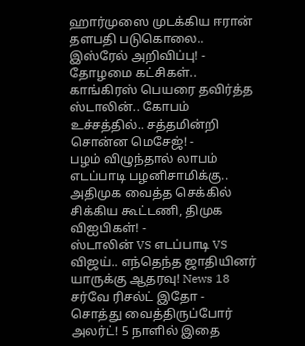ஹார்முஸை முடக்கிய ஈரான் தளபதி படுகொலை.. இஸ்ரேல் அறிவிப்பு! -
தோழமை கட்சிகள்.. காங்கிரஸ் பெயரை தவிர்த்த ஸ்டாலின்.. கோபம் உச்சத்தில்.. சத்தமின்றி சொன்ன மெசேஜ்! -
பழம் விழுந்தால் லாபம் எடப்பாடி பழனிசாமிக்கு.. அதிமுக வைத்த செக்கில் சிக்கிய கூட்டணி, திமுக விஐபிகள்! -
ஸ்டாலின் VS எடப்பாடி VS விஜய்.. எந்தெந்த ஜாதியினர் யாருக்கு ஆதரவு! News 18 சர்வே ரிசல்ட் இதோ -
சொத்து வைத்திருப்போர் அலர்ட்! 5 நாளில் இதை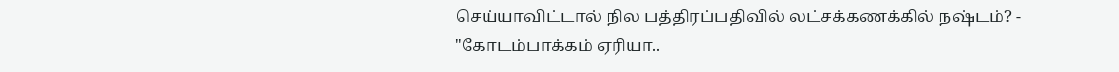செய்யாவிட்டால் நில பத்திரப்பதிவில் லட்சக்கணக்கில் நஷ்டம்? -
"கோடம்பாக்கம் ஏரியா..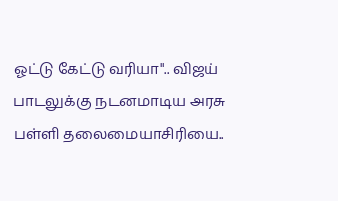ஓட்டு கேட்டு வரியா".. விஜய் பாடலுக்கு நடனமாடிய அரசு பள்ளி தலைமையாசிரியை..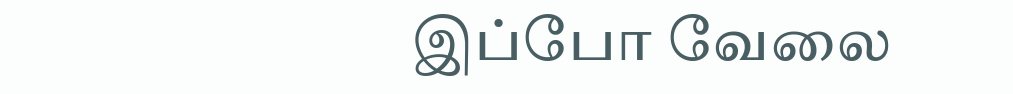இப்போ வேலை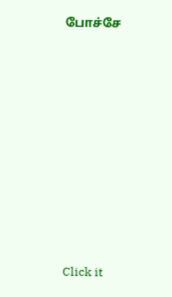போச்சே












Click it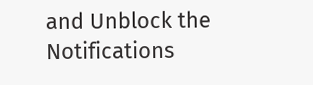and Unblock the Notifications